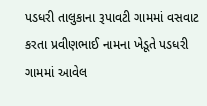પડધરી તાલુકાના રૂપાવટી ગામમાં વસવાટ કરતા પ્રવીણભાઈ નામના ખેડૂતે પડધરી ગામમાં આવેલ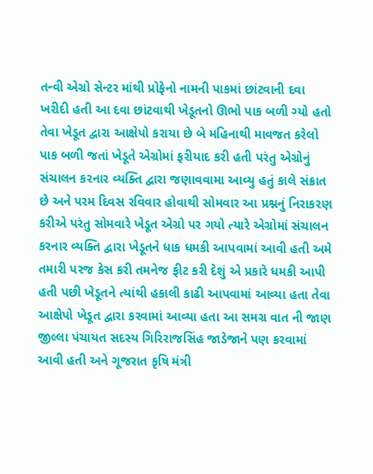તન્વી એગ્રો સેન્ટર માંથી પ્રોફેનો નામની પાકમાં છાંટવાની દવા ખરીદી હતી આ દવા છાંટવાથી ખેડૂતનો ઊભો પાક બળી ગ્યો હતો તેવા ખેડૂત દ્વારા આક્ષેપો કરાયા છે બે મહિનાથી માવજત કરેલો પાક બળી જતાં ખેડૂતે એગ્રોમાં ફરીયાદ કરી હતી પરંતુ એગ્રોનું સંચાલન કરનાર વ્યક્તિ દ્વારા જણાવવામા આવ્યુ હતું કાલે સંક્રાત છે અને પરમ દિવસ રવિવાર હોવાથી સોમવાર આ પ્રશ્નનું નિરાકરણ કરીએ પરંતુ સોમવારે ખેડૂત એગ્રો પર ગયો ત્યારે એગ્રોમાં સંચાલન કરનાર વ્યક્તિ દ્વારા ખેડૂતને ધાક ધમકી આપવામાં આવી હતી અમે તમારી પરજ કેસ કરી તમનેજ ફીટ કરી દેશું એ પ્રકારે ધમકી આપી હતી પછી ખેડૂતને ત્યાંથી હકાલી કાઢી આપવામાં આવ્યા હતા તેવા આક્ષેપો ખેડૂત દ્વારા કરવામાં આવ્યા હતા આ સમગ્ર વાત ની જાણ જીલ્લા પંચાયત સદસ્ય ગિરિરાજસિંહ જાડેજાને પણ કરવામાં આવી હતી અને ગૂજરાત કૃષિ મંત્રી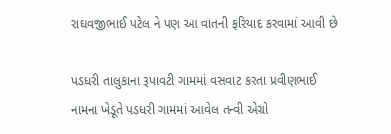રાઘવજીભાઈ પટેલ ને પણ આ વાતની ફરિયાદ કરવામાં આવી છે

પડધરી તાલુકાના રૂપાવટી ગામમાં વસવાટ કરતા પ્રવીણભાઈ નામના ખેડૂતે પડધરી ગામમાં આવેલ તન્વી એગ્રો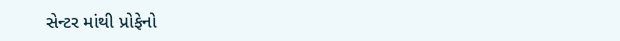સેન્ટર માંથી પ્રોફેનો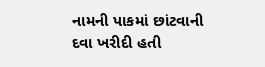નામની પાકમાં છાંટવાની દવા ખરીદી હતી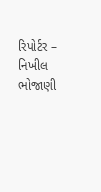રિપોર્ટર – નિખીલ ભોજાણી